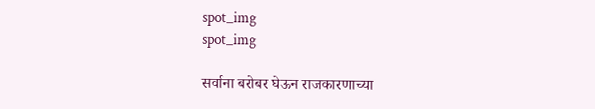spot_img
spot_img

सर्वाना बरोबर घेऊन राजकारणाच्या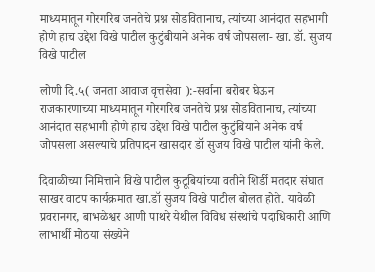माध्यमातून गोरगरिब जनतेचे प्रश्न सोडवितानाच, त्यांच्या आनंदात सहभागी होणे हाच उद्देश विखे पाटील कुटुंबीयाने अनेक वर्ष जोपसला- खा. डॉ. सुजय विखे पाटील

लोणी दि.५( जनता आवाज वृत्तसेवा ):-सर्वाना बरोबर घेऊन राजकारणाच्या माध्यमातून गोरगरिब जनतेचे प्रश्न सोडवितानाच, त्यांच्या आनंदात सहभागी होणे हाच उद्देश विखे पाटील कुटुंबियाने अनेक वर्ष जोपसला असल्याचे प्रतिपादन खासदार डॉ सुजय विखे पाटील यांनी केले.

दिवाळीच्या निमित्ताने विखे पाटील कुटूबियांच्या वतीने शिर्डी मतदार संघात साखर वाटप कार्यक्रमात खा.डॉ सुजय विखे पाटील बोलत होते. यावेळी प्रवरानगर, बाभळेश्वर आणी पाथरे येथील विविध संस्थांचे पदाधिकारी आणि लाभार्थी मोठया संख्येने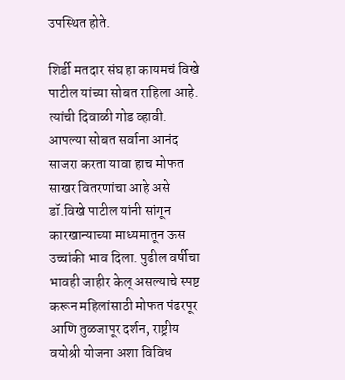उपस्थित होते.

शिर्डी मतदार संघ हा कायमचं विखे पाटील यांच्या सोबत राहिला आहे. त्यांची दिवाळी गोड व्हावी. आपल्या सोबत सर्वाना आनंद साजरा करता यावा हाच मोफत साखर वितरणांचा आहे असे डॉ.विखे पाटील यांनी सांगून कारखान्याच्या माध्यमातून ऊस उच्चांकी भाव दिला. पुढील वर्षीचा भावही जाहीर केल् असल्याचे स्पष्ट करून महिलांसाठी मोफत पंढरपूर आणि तुळजापूर दर्शन, राष्ट्रीय वयोश्री योजना अशा विविध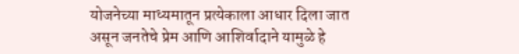योजनेच्या माध्यमातून प्रत्येकाला आधार दिला जात असून जनतेचे प्रेम आणि आशिर्वादाने यामुळे हे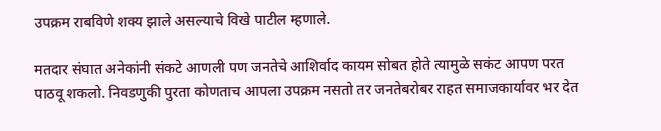उपक्रम राबविणे शक्य झाले असल्याचे विखे पाटील म्हणाले.

मतदार संघात अनेकांनी संकटे आणली पण जनतेचे आशिर्वाद कायम सोबत होते त्यामुळे सकंट आपण परत पाठवू शकलो. निवडणुकी पुरता कोणताच आपला उपक्रम नसतो तर जनतेबरोबर राहत समाजकार्यावर भर देत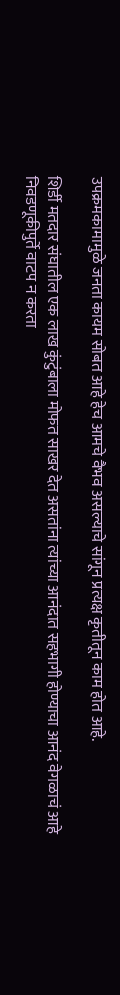उपक्रमकामामुळे जनता कायम सोबत आहे हेच आमचे वैभव असल्याचे सांगून प्रत्यक्ष कृतीतून काम होत आहे.

शिर्डी मतदार संघातील एक लाख कुंटुंबाला मोफत साखर देत असतांना त्यांच्या आनंदात सहभागी होण्याचा आनंद वेगळाचं आहे निवडणूकीपुर्ते वाटप न करता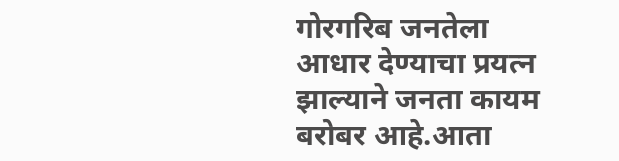गोरगरिब जनतेला आधार देण्याचा प्रयत्न झाल्याने जनता कायम बरोबर आहे.आता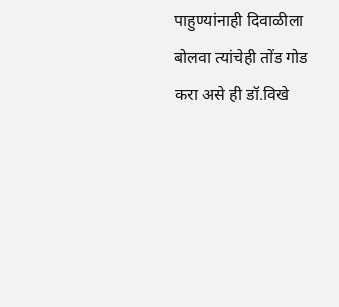पाहुण्यांनाही दिवाळीला बोलवा त्यांचेही तोंड गोड करा असे ही डॉ.विखे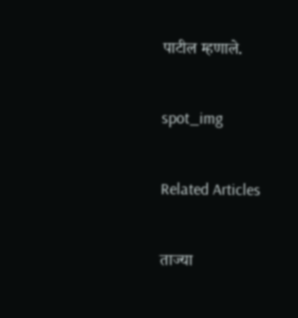पाटील म्हणाले.

spot_img

Related Articles

ताज्या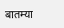बातम्या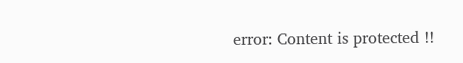error: Content is protected !!